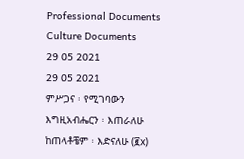Professional Documents
Culture Documents
29 05 2021
29 05 2021
ምሥጋና ፡ የሚገባውን
እግዚአብሔርን ፡ እጠራለሁ
ከጠላቶቼም ፡ እድናለሁ (፪x)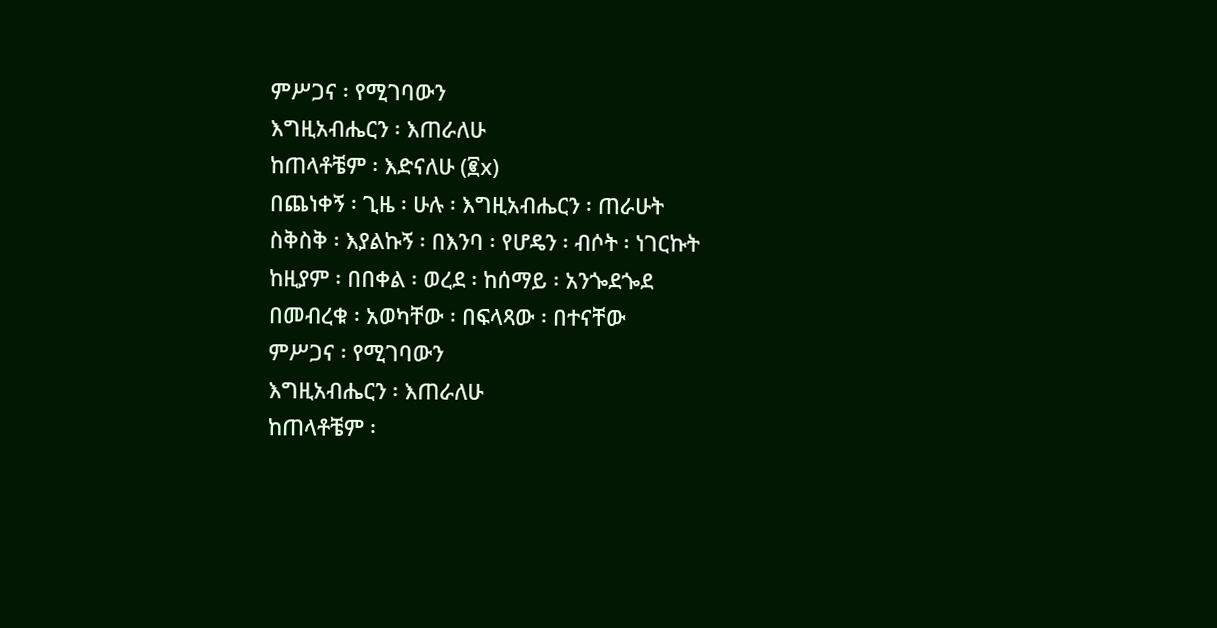ምሥጋና ፡ የሚገባውን
እግዚአብሔርን ፡ እጠራለሁ
ከጠላቶቼም ፡ እድናለሁ (፪x)
በጨነቀኝ ፡ ጊዜ ፡ ሁሉ ፡ እግዚአብሔርን ፡ ጠራሁት
ስቅስቅ ፡ እያልኩኝ ፡ በእንባ ፡ የሆዴን ፡ ብሶት ፡ ነገርኩት
ከዚያም ፡ በበቀል ፡ ወረደ ፡ ከሰማይ ፡ አንጐደጐደ
በመብረቁ ፡ አወካቸው ፡ በፍላጻው ፡ በተናቸው
ምሥጋና ፡ የሚገባውን
እግዚአብሔርን ፡ እጠራለሁ
ከጠላቶቼም ፡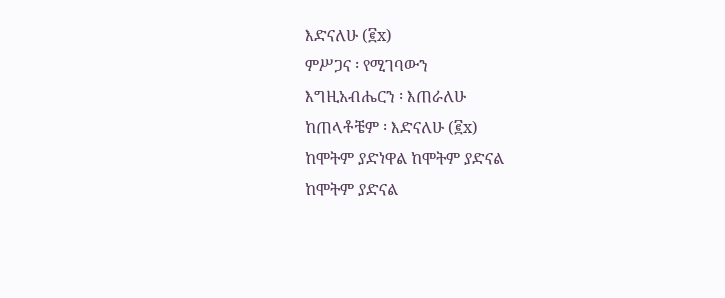እድናለሁ (፪x)
ምሥጋና ፡ የሚገባውን
እግዚአብሔርን ፡ እጠራለሁ
ከጠላቶቼም ፡ እድናለሁ (፪x)
ከሞትም ያድነዋል ከሞትም ያድናል
ከሞትም ያድናል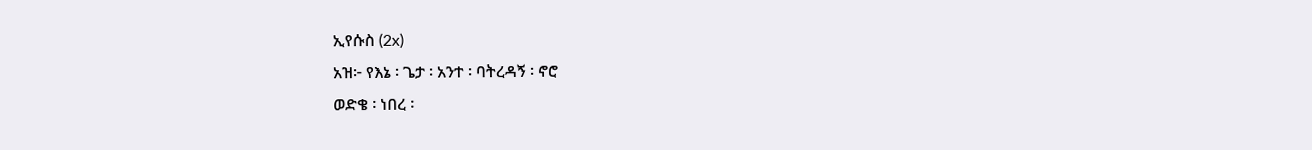ኢየሱስ (2x)
አዝ፦ የእኔ ፡ ጌታ ፡ አንተ ፡ ባትረዳኝ ፡ ኖሮ
ወድቄ ፡ ነበረ ፡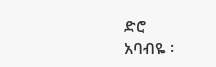ድሮ
አባብዬ ፡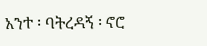አንተ ፡ ባትረዳኝ ፡ ኖሮ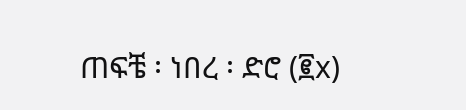ጠፍቼ ፡ ነበረ ፡ ድሮ (፪x)